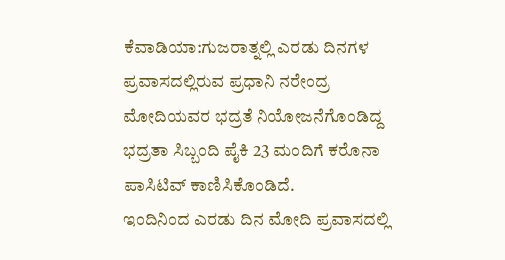ಕೆವಾಡಿಯಾ:ಗುಜರಾತ್ನಲ್ಲಿ ಎರಡು ದಿನಗಳ ಪ್ರವಾಸದಲ್ಲಿರುವ ಪ್ರಧಾನಿ ನರೇಂದ್ರ ಮೋದಿಯವರ ಭದ್ರತೆ ನಿಯೋಜನೆಗೊಂಡಿದ್ದ ಭದ್ರತಾ ಸಿಬ್ಬಂದಿ ಪೈಕಿ 23 ಮಂದಿಗೆ ಕರೊನಾ ಪಾಸಿಟಿವ್ ಕಾಣಿಸಿಕೊಂಡಿದೆ.
ಇಂದಿನಿಂದ ಎರಡು ದಿನ ಮೋದಿ ಪ್ರವಾಸದಲ್ಲಿ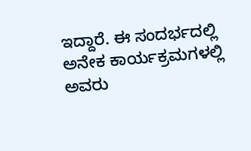ಇದ್ದಾರೆ. ಈ ಸಂದರ್ಭದಲ್ಲಿ ಅನೇಕ ಕಾರ್ಯಕ್ರಮಗಳಲ್ಲಿ ಅವರು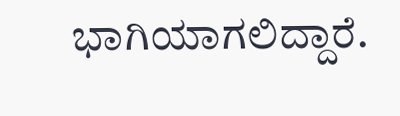ಭಾಗಿಯಾಗಲಿದ್ದಾರೆ.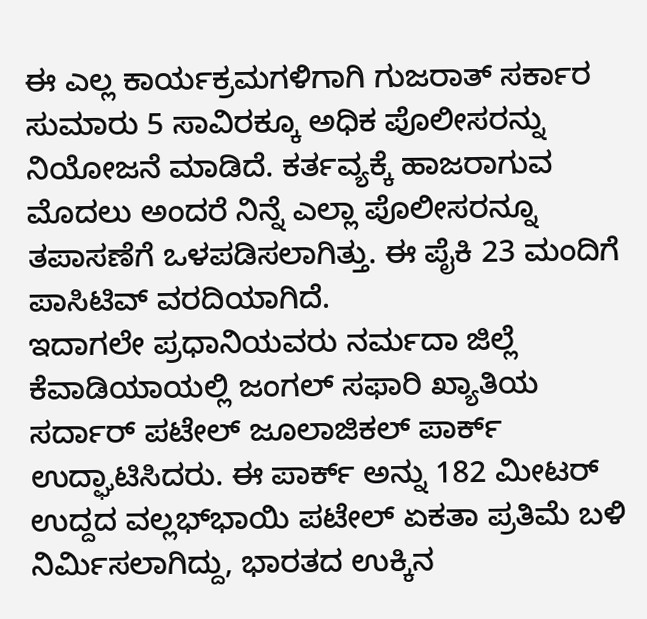ಈ ಎಲ್ಲ ಕಾರ್ಯಕ್ರಮಗಳಿಗಾಗಿ ಗುಜರಾತ್ ಸರ್ಕಾರ ಸುಮಾರು 5 ಸಾವಿರಕ್ಕೂ ಅಧಿಕ ಪೊಲೀಸರನ್ನು ನಿಯೋಜನೆ ಮಾಡಿದೆ. ಕರ್ತವ್ಯಕ್ಕೆ ಹಾಜರಾಗುವ ಮೊದಲು ಅಂದರೆ ನಿನ್ನೆ ಎಲ್ಲಾ ಪೊಲೀಸರನ್ನೂ ತಪಾಸಣೆಗೆ ಒಳಪಡಿಸಲಾಗಿತ್ತು. ಈ ಪೈಕಿ 23 ಮಂದಿಗೆ ಪಾಸಿಟಿವ್ ವರದಿಯಾಗಿದೆ.
ಇದಾಗಲೇ ಪ್ರಧಾನಿಯವರು ನರ್ಮದಾ ಜಿಲ್ಲೆ ಕೆವಾಡಿಯಾಯಲ್ಲಿ ಜಂಗಲ್ ಸಫಾರಿ ಖ್ಯಾತಿಯ ಸರ್ದಾರ್ ಪಟೇಲ್ ಜೂಲಾಜಿಕಲ್ ಪಾರ್ಕ್ ಉದ್ಘಾಟಿಸಿದರು. ಈ ಪಾರ್ಕ್ ಅನ್ನು 182 ಮೀಟರ್ ಉದ್ದದ ವಲ್ಲಭ್‌ಭಾಯಿ ಪಟೇಲ್ ಏಕತಾ ಪ್ರತಿಮೆ ಬಳಿ ನಿರ್ಮಿಸಲಾಗಿದ್ದು, ಭಾರತದ ಉಕ್ಕಿನ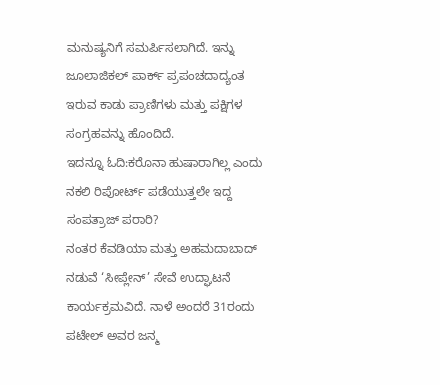ಮನುಷ್ಯನಿಗೆ ಸಮರ್ಪಿಸಲಾಗಿದೆ. ಇನ್ನು ಜೂಲಾಜಿಕಲ್ ಪಾರ್ಕ್ ಪ್ರಪಂಚದಾದ್ಯಂತ ಇರುವ ಕಾಡು ಪ್ರಾಣಿಗಳು ಮತ್ತು ಪಕ್ಷಿಗಳ ಸಂಗ್ರಹವನ್ನು ಹೊಂದಿದೆ.
ಇದನ್ನೂ ಓದಿ:ಕರೊನಾ ಹುಷಾರಾಗಿಲ್ಲ ಎಂದು ನಕಲಿ ರಿಪೋರ್ಟ್ ಪಡೆಯುತ್ತಲೇ ಇದ್ದ ಸಂಪತ್ರಾಜ್ ಪರಾರಿ?
ನಂತರ ಕೆವಡಿಯಾ ಮತ್ತು ಅಹಮದಾಬಾದ್‌ ನಡುವೆ ‘ಸೀಪ್ಲೇನ್‌’ ಸೇವೆ ಉದ್ಘಾಟನೆ ಕಾರ್ಯಕ್ರಮವಿದೆ. ನಾಳೆ ಅಂದರೆ 31ರಂದು ಪಟೇಲ್ ಅವರ ಜನ್ಮ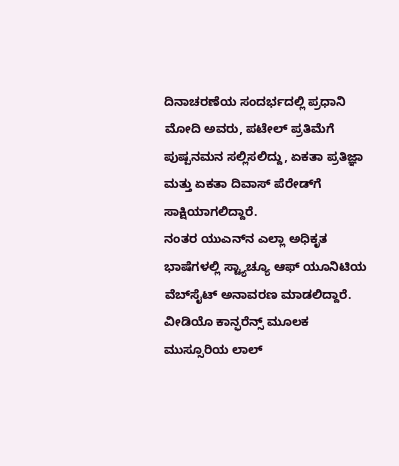ದಿನಾಚರಣೆಯ ಸಂದರ್ಭದಲ್ಲಿ ಪ್ರಧಾನಿ ಮೋದಿ ಅವರು, ಪಟೇಲ್ ಪ್ರತಿಮೆಗೆ ಪುಷ್ಪನಮನ ಸಲ್ಲಿಸಲಿದ್ದು, ಏಕತಾ ಪ್ರತಿಜ್ಞಾ ಮತ್ತು ಏಕತಾ ದಿವಾಸ್ ಪೆರೇಡ್‍ಗೆ ಸಾಕ್ಷಿಯಾಗಲಿದ್ದಾರೆ.
ನಂತರ ಯುಎನ್‍ನ ಎಲ್ಲಾ ಅಧಿಕೃತ ಭಾಷೆಗಳಲ್ಲಿ ಸ್ಟ್ಯಾಚ್ಯೂ ಆಫ್ ಯೂನಿಟಿಯ ವೆಬ್‍ಸೈಟ್ ಅನಾವರಣ ಮಾಡಲಿದ್ದಾರೆ. ವೀಡಿಯೊ ಕಾನ್ಫರೆನ್ಸ್ ಮೂಲಕ ಮುಸ್ಸೂರಿಯ ಲಾಲ್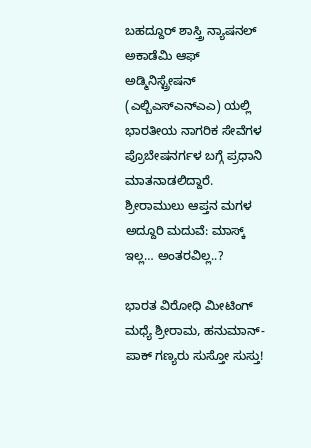ಬಹದ್ದೂರ್ ಶಾಸ್ತ್ರಿ ನ್ಯಾಷನಲ್ ಅಕಾಡೆಮಿ ಆಫ್ ಅಡ್ಮಿನಿಸ್ಟ್ರೇಷನ್ (ಎಲ್ಬಿಎಸ್‍ಎನ್‍ಎಎ) ಯಲ್ಲಿ ಭಾರತೀಯ ನಾಗರಿಕ ಸೇವೆಗಳ ಪ್ರೊಬೇಷನರ್ಗಳ ಬಗ್ಗೆ ಪ್ರಧಾನಿ ಮಾತನಾಡಲಿದ್ದಾರೆ.
ಶ್ರೀರಾಮುಲು ಆಪ್ತನ ಮಗಳ ಅದ್ದೂರಿ ಮದುವೆ: ಮಾಸ್ಕ್ ಇಲ್ಲ… ಅಂತರವಿಲ್ಲ..?

ಭಾರತ ವಿರೋಧಿ ಮೀಟಿಂಗ್ ಮಧ್ಯೆ ಶ್ರೀರಾಮ, ಹನುಮಾನ್- ಪಾಕ್ ಗಣ್ಯರು ಸುಸ್ತೋ ಸುಸ್ತು!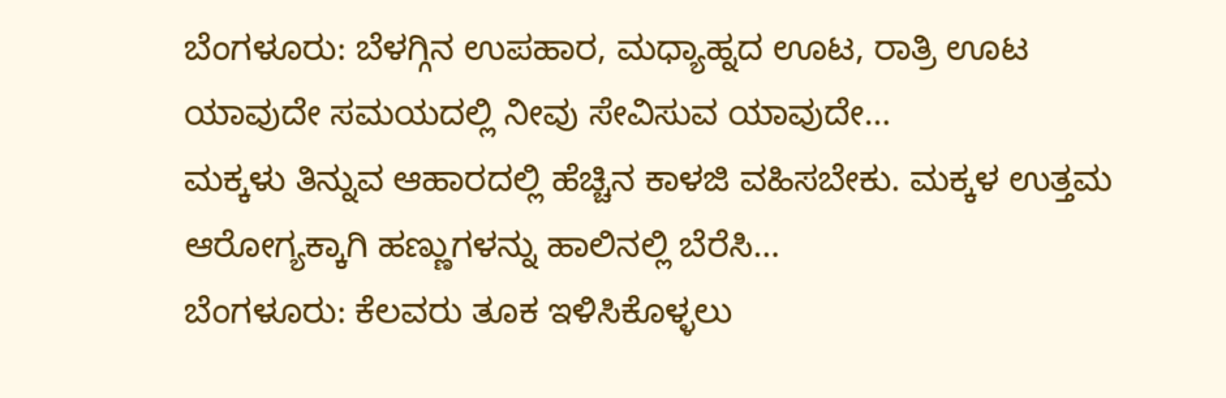ಬೆಂಗಳೂರು: ಬೆಳಗ್ಗಿನ ಉಪಹಾರ, ಮಧ್ಯಾಹ್ನದ ಊಟ, ರಾತ್ರಿ ಊಟ ಯಾವುದೇ ಸಮಯದಲ್ಲಿ ನೀವು ಸೇವಿಸುವ ಯಾವುದೇ…
ಮಕ್ಕಳು ತಿನ್ನುವ ಆಹಾರದಲ್ಲಿ ಹೆಚ್ಚಿನ ಕಾಳಜಿ ವಹಿಸಬೇಕು. ಮಕ್ಕಳ ಉತ್ತಮ ಆರೋಗ್ಯಕ್ಕಾಗಿ ಹಣ್ಣುಗಳನ್ನು ಹಾಲಿನಲ್ಲಿ ಬೆರೆಸಿ…
ಬೆಂಗಳೂರು: ಕೆಲವರು ತೂಕ ಇಳಿಸಿಕೊಳ್ಳಲು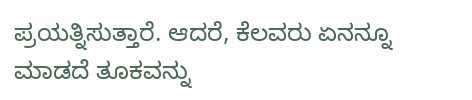ಪ್ರಯತ್ನಿಸುತ್ತಾರೆ. ಆದರೆ, ಕೆಲವರು ಏನನ್ನೂ ಮಾಡದೆ ತೂಕವನ್ನು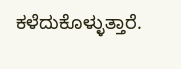ಕಳೆದುಕೊಳ್ಳುತ್ತಾರೆ.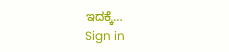ಇದಕ್ಕೆ…
Sign in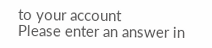to your account
Please enter an answer in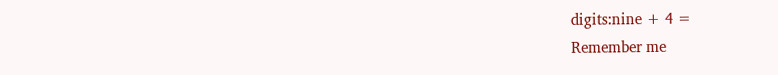digits:nine + 4 =
Remember me